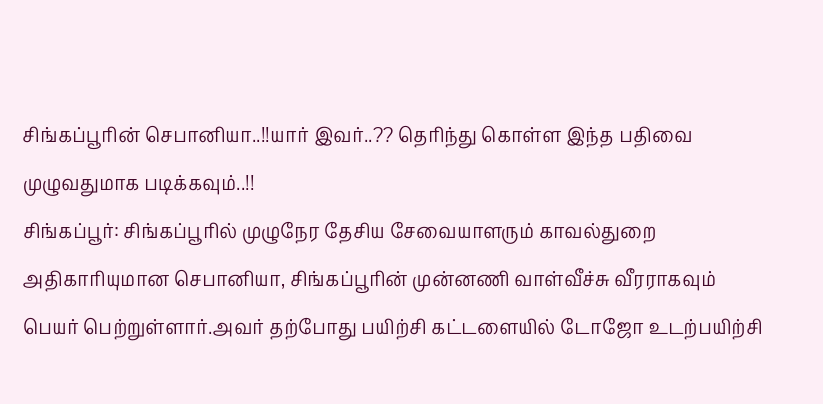சிங்கப்பூரின் செபானியா..!!யார் இவர்..?? தெரிந்து கொள்ள இந்த பதிவை முழுவதுமாக படிக்கவும்..!!
சிங்கப்பூர்: சிங்கப்பூரில் முழுநேர தேசிய சேவையாளரும் காவல்துறை அதிகாரியுமான செபானியா, சிங்கப்பூரின் முன்னணி வாள்வீச்சு வீரராகவும் பெயர் பெற்றுள்ளார்.அவர் தற்போது பயிற்சி கட்டளையில் டோஜோ உடற்பயிற்சி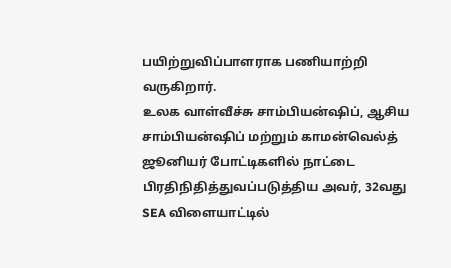பயிற்றுவிப்பாளராக பணியாற்றி வருகிறார்.
உலக வாள்வீச்சு சாம்பியன்ஷிப், ஆசிய சாம்பியன்ஷிப் மற்றும் காமன்வெல்த் ஜூனியர் போட்டிகளில் நாட்டை பிரதிநிதித்துவப்படுத்திய அவர், 32வது SEA விளையாட்டில்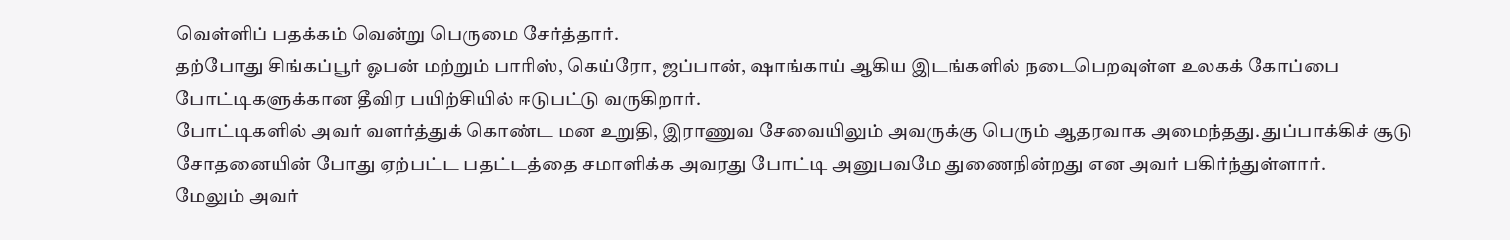வெள்ளிப் பதக்கம் வென்று பெருமை சேர்த்தார்.
தற்போது சிங்கப்பூர் ஓபன் மற்றும் பாரிஸ், கெய்ரோ, ஜப்பான், ஷாங்காய் ஆகிய இடங்களில் நடைபெறவுள்ள உலகக் கோப்பை போட்டிகளுக்கான தீவிர பயிற்சியில் ஈடுபட்டு வருகிறார்.
போட்டிகளில் அவர் வளர்த்துக் கொண்ட மன உறுதி, இராணுவ சேவையிலும் அவருக்கு பெரும் ஆதரவாக அமைந்தது. துப்பாக்கிச் சூடு சோதனையின் போது ஏற்பட்ட பதட்டத்தை சமாளிக்க அவரது போட்டி அனுபவமே துணைநின்றது என அவர் பகிர்ந்துள்ளார்.
மேலும் அவர்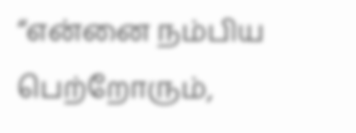“என்னை நம்பிய பெற்றோரும்,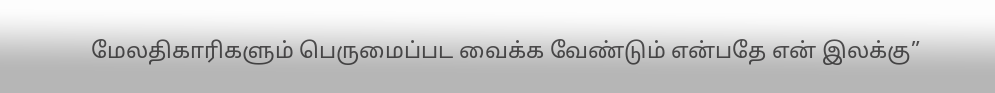மேலதிகாரிகளும் பெருமைப்பட வைக்க வேண்டும் என்பதே என் இலக்கு”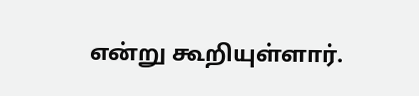என்று கூறியுள்ளார்.